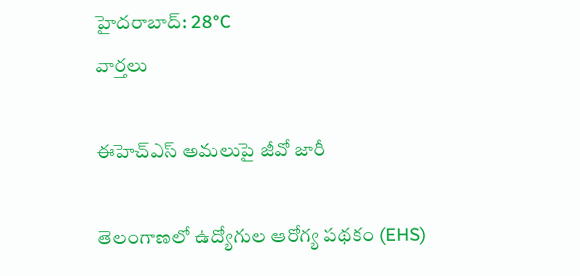హైదరాబాద్: 28°C
వార్తలు

ఈహెచ్‌ఎస్‌ అమలుపై జీవో జారీ

తెలంగాణలో ఉద్యోగుల ఆరోగ్య పథకం (EHS)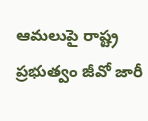ఆమలుపై రాష్ట్ర ప్రభుత్వం జీవో జారీ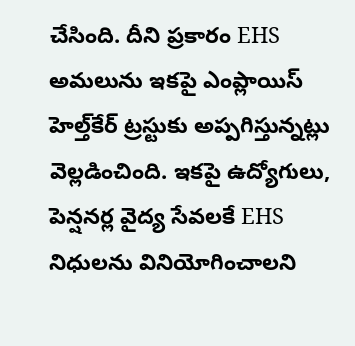చేసింది. దీని ప్రకారం EHS అమలును ఇకపై ఎంప్లాయిస్‌ హెల్త్‌కేర్‌ ట్రస్టుకు అప్పగిస్తున్నట్లు వెల్లడించింది. ఇకపై ఉద్యోగులు, పెన్షనర్ల వైద్య సేవలకే EHS నిధులను వినియోగించాలని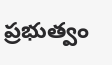ప్రభుత్వం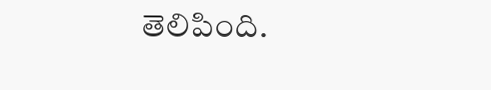తెలిపింది.